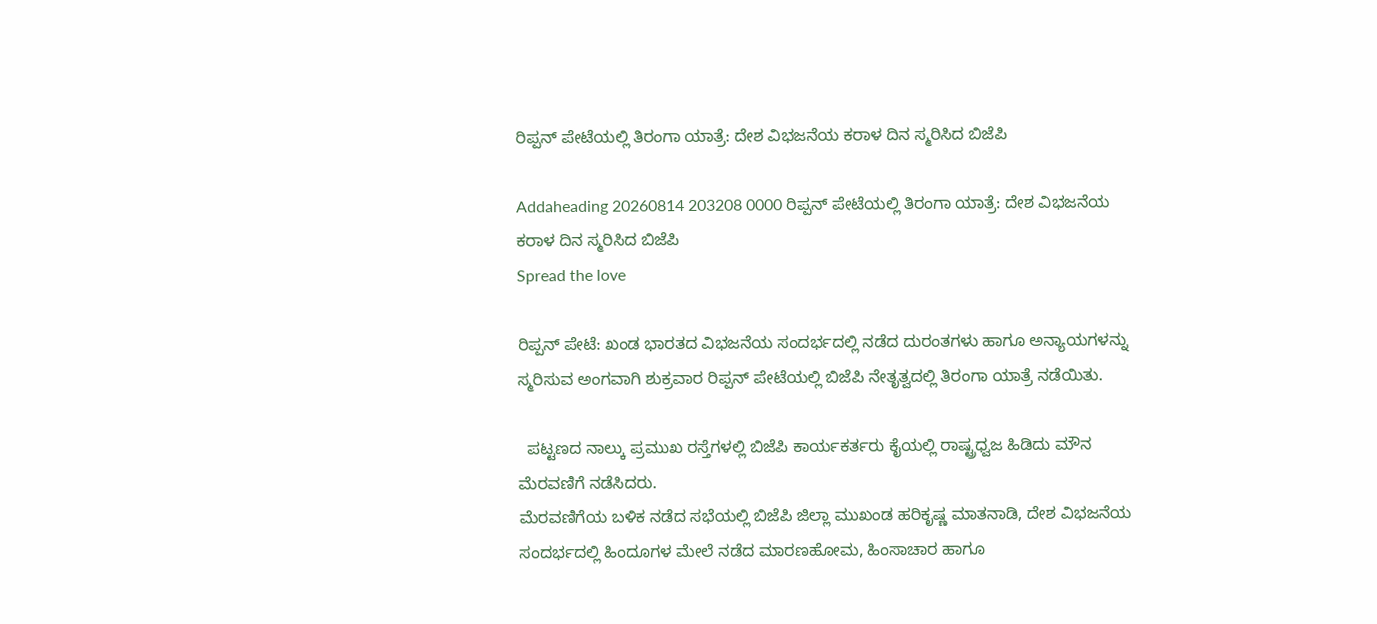ರಿಪ್ಪನ್ ಪೇಟೆಯಲ್ಲಿ ತಿರಂಗಾ ಯಾತ್ರೆ: ದೇಶ ವಿಭಜನೆಯ ಕರಾಳ ದಿನ ಸ್ಮರಿಸಿದ ಬಿಜೆಪಿ

Addaheading 20260814 203208 0000 ರಿಪ್ಪನ್ ಪೇಟೆಯಲ್ಲಿ ತಿರಂಗಾ ಯಾತ್ರೆ: ದೇಶ ವಿಭಜನೆಯ ಕರಾಳ ದಿನ ಸ್ಮರಿಸಿದ ಬಿಜೆಪಿ
Spread the love

ರಿಪ್ಪನ್ ಪೇಟೆ: ಖಂಡ ಭಾರತದ ವಿಭಜನೆಯ ಸಂದರ್ಭದಲ್ಲಿ ನಡೆದ ದುರಂತಗಳು ಹಾಗೂ ಅನ್ಯಾಯಗಳನ್ನು ಸ್ಮರಿಸುವ ಅಂಗವಾಗಿ ಶುಕ್ರವಾರ ರಿಪ್ಪನ್ ಪೇಟೆಯಲ್ಲಿ ಬಿಜೆಪಿ ನೇತೃತ್ವದಲ್ಲಿ ತಿರಂಗಾ ಯಾತ್ರೆ ನಡೆಯಿತು.

  ಪಟ್ಟಣದ ನಾಲ್ಕು ಪ್ರಮುಖ ರಸ್ತೆಗಳಲ್ಲಿ ಬಿಜೆಪಿ ಕಾರ್ಯಕರ್ತರು ಕೈಯಲ್ಲಿ ರಾಷ್ಟ್ರಧ್ವಜ ಹಿಡಿದು ಮೌನ ಮೆರವಣಿಗೆ ನಡೆಸಿದರು.
ಮೆರವಣಿಗೆಯ ಬಳಿಕ ನಡೆದ ಸಭೆಯಲ್ಲಿ ಬಿಜೆಪಿ ಜಿಲ್ಲಾ ಮುಖಂಡ ಹರಿಕೃಷ್ಣ ಮಾತನಾಡಿ, ದೇಶ ವಿಭಜನೆಯ ಸಂದರ್ಭದಲ್ಲಿ ಹಿಂದೂಗಳ ಮೇಲೆ ನಡೆದ ಮಾರಣಹೋಮ, ಹಿಂಸಾಚಾರ ಹಾಗೂ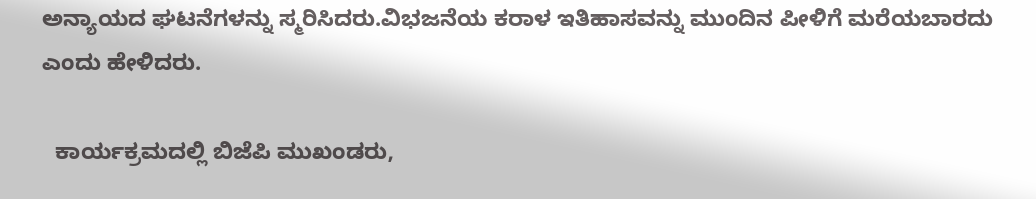ಅನ್ಯಾಯದ ಘಟನೆಗಳನ್ನು ಸ್ಮರಿಸಿದರು.ವಿಭಜನೆಯ ಕರಾಳ ಇತಿಹಾಸವನ್ನು ಮುಂದಿನ ಪೀಳಿಗೆ ಮರೆಯಬಾರದು ಎಂದು ಹೇಳಿದರು.

  ಕಾರ್ಯಕ್ರಮದಲ್ಲಿ ಬಿಜೆಪಿ ಮುಖಂಡರು,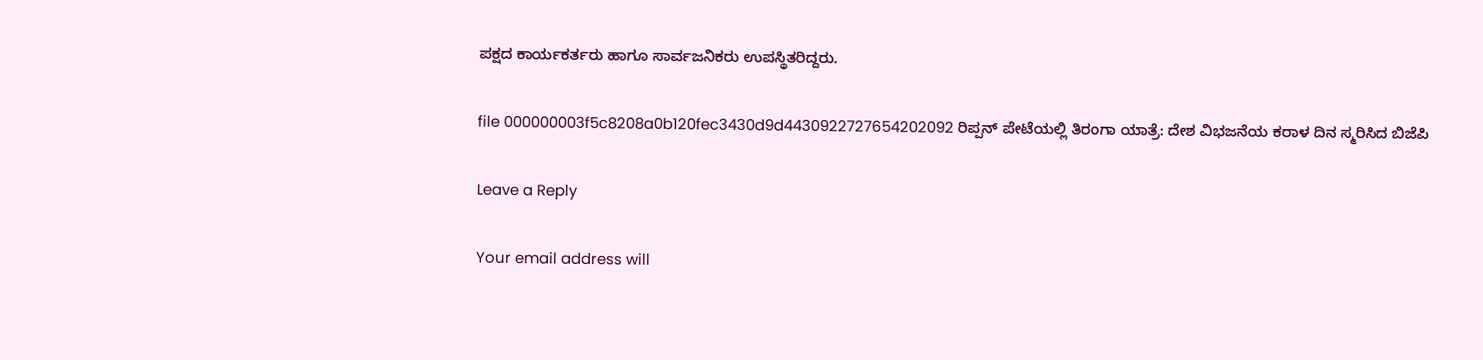ಪಕ್ಷದ ಕಾರ್ಯಕರ್ತರು ಹಾಗೂ ಸಾರ್ವಜನಿಕರು ಉಪಸ್ಥಿತರಿದ್ದರು.

file 000000003f5c8208a0b120fec3430d9d4430922727654202092 ರಿಪ್ಪನ್ ಪೇಟೆಯಲ್ಲಿ ತಿರಂಗಾ ಯಾತ್ರೆ: ದೇಶ ವಿಭಜನೆಯ ಕರಾಳ ದಿನ ಸ್ಮರಿಸಿದ ಬಿಜೆಪಿ

Leave a Reply

Your email address will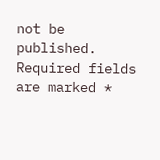not be published. Required fields are marked *